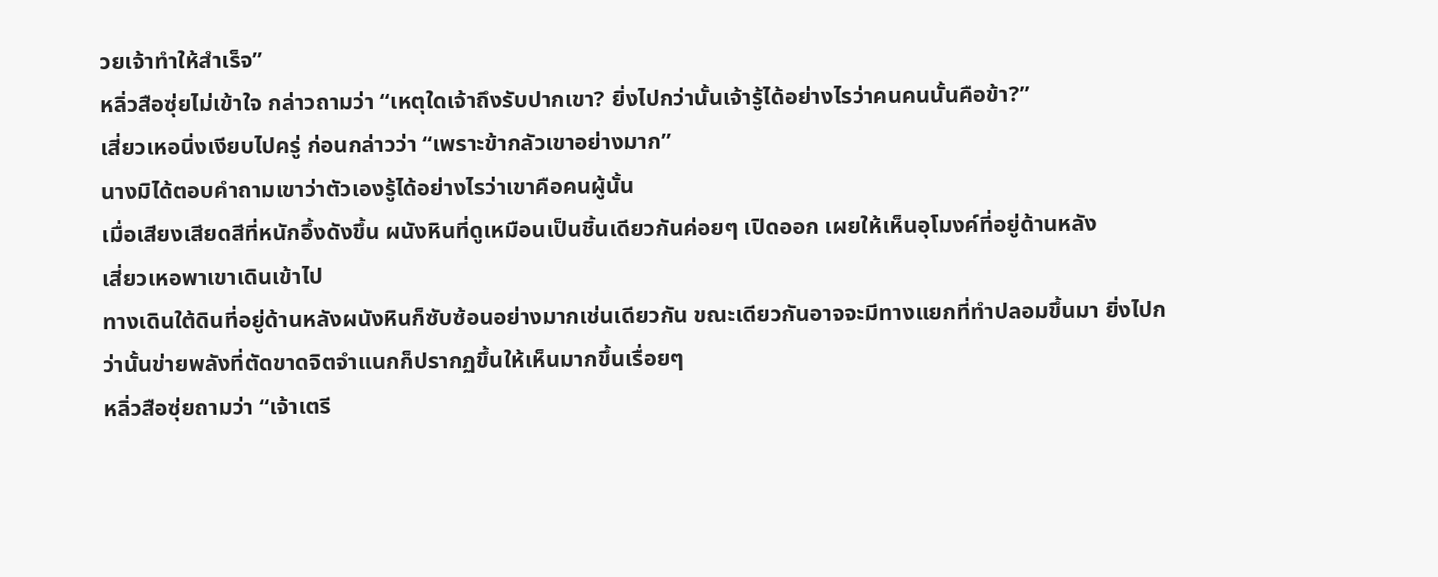วยเจ้าทำให้สำเร็จ”
หลิ่วสือซุ่ยไม่เข้าใจ กล่าวถามว่า “เหตุใดเจ้าถึงรับปากเขา? ยิ่งไปกว่านั้นเจ้ารู้ได้อย่างไรว่าคนคนนั้นคือข้า?”
เสี่ยวเหอนิ่งเงียบไปครู่ ก่อนกล่าวว่า “เพราะข้ากลัวเขาอย่างมาก”
นางมิได้ตอบคำถามเขาว่าตัวเองรู้ได้อย่างไรว่าเขาคือคนผู้นั้น
เมื่อเสียงเสียดสีที่หนักอึ้งดังขึ้น ผนังหินที่ดูเหมือนเป็นชิ้นเดียวกันค่อยๆ เปิดออก เผยให้เห็นอุโมงค์ที่อยู่ด้านหลัง
เสี่ยวเหอพาเขาเดินเข้าไป
ทางเดินใต้ดินที่อยู่ด้านหลังผนังหินก็ซับซ้อนอย่างมากเช่นเดียวกัน ขณะเดียวกันอาจจะมีทางแยกที่ทำปลอมขึ้นมา ยิ่งไปกว่านั้นข่ายพลังที่ตัดขาดจิตจำแนกก็ปรากฏขึ้นให้เห็นมากขึ้นเรื่อยๆ
หลิ่วสือซุ่ยถามว่า “เจ้าเตรี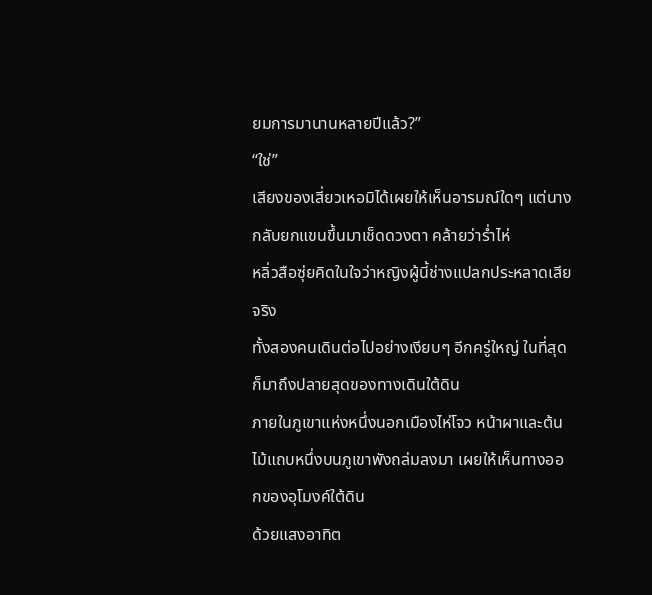ยมการมานานหลายปีแล้ว?”
“ใช่”
เสียงของเสี่ยวเหอมิได้เผยให้เห็นอารมณ์ใดๆ แต่นางกลับยกแขนขึ้นมาเช็ดดวงตา คล้ายว่าร่ำไห่
หลิ่วสือซุ่ยคิดในใจว่าหญิงผู้นี้ช่างแปลกประหลาดเสียจริง
ทั้งสองคนเดินต่อไปอย่างเงียบๆ อีกครู่ใหญ่ ในที่สุดก็มาถึงปลายสุดของทางเดินใต้ดิน
ภายในภูเขาแห่งหนึ่งนอกเมืองไห่โจว หน้าผาและต้นไม้แถบหนึ่งบนภูเขาพังถล่มลงมา เผยให้เห็นทางออกของอุโมงค์ใต้ดิน
ด้วยแสงอาทิต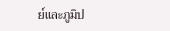ย์และภูมิป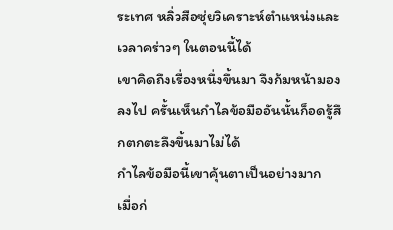ระเทศ หลิ่วสือซุ่ยวิเคราะห์ตำแหน่งและเวลาคร่าวๆ ในตอนนี้ได้
เขาคิดถึงเรื่องหนึ่งขึ้นมา จึงก้มหน้ามองลงไป ครั้นเห็นกำไลข้อมืออันนั้นก็อดรู้สึกตกตะลึงขึ้นมาไม่ได้
กำไลข้อมือนี้เขาคุ้นตาเป็นอย่างมาก
เมื่อก่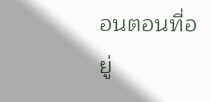อนตอนที่อยู่